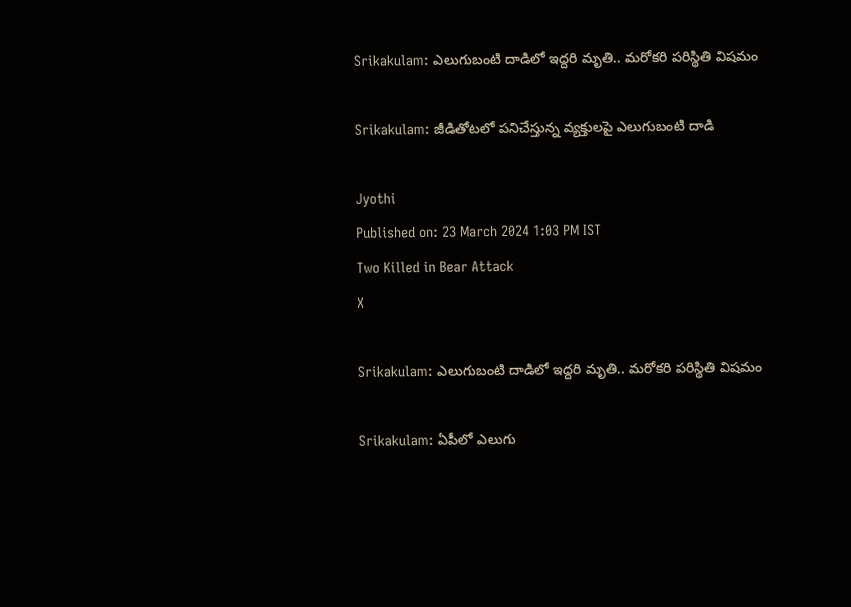Srikakulam: ఎలుగుబంటి దాడిలో ఇద్దరి మృతి.. మరోకరి పరిస్థితి విషమం

Srikakulam: జీడితోటలో పనిచేస్తున్న వ్యక్తులపై ఎలుగుబంటి దాడి

Jyothi
Published on: 23 March 2024 1:03 PM IST
Two Killed in Bear Attack
X

Srikakulam: ఎలుగుబంటి దాడిలో ఇద్దరి మృతి.. మరోకరి పరిస్థితి విషమం

Srikakulam: ఏపీలో ఎలుగు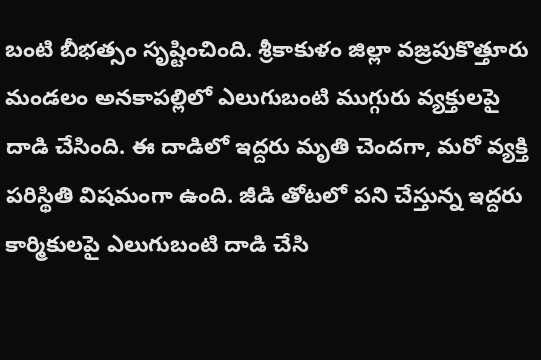బంటి బీభత్సం సృష్టించింది. శ్రీకాకుళం జిల్లా వజ్రపుకొత్తూరు మండలం అనకాపల్లిలో ఎలుగుబంటి ముగ్గురు వ్యక్తులపై దాడి చేసింది. ఈ దాడిలో ఇద్దరు మృతి చెందగా, మరో వ్యక్తి పరిస్థితి విషమంగా ఉంది. జీడి తోటలో పని చేస్తున్న ఇద్దరు కార్మికులపై ఎలుగుబంటి దాడి చేసి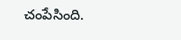చంపేసింది.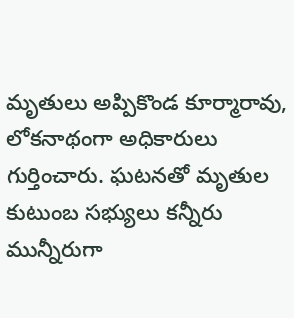మృతులు అప్పికొండ కూర్మారావు, లోకనాథంగా అధికారులు గుర్తించారు. ఘటనతో మృతుల కుటుంబ సభ్యులు కన్నీరు మున్నీరుగా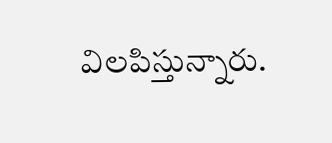విలపిస్తున్నారు.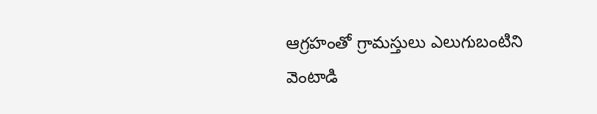ఆగ్రహంతో గ్రామస్తులు ఎలుగుబంటిని వెంటాడి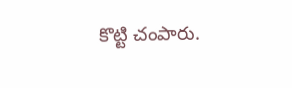కొట్టి చంపారు.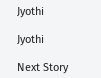Jyothi

Jyothi

Next Story